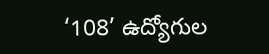‘108’ ఉద్యోగుల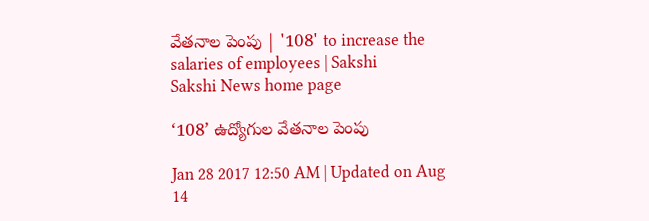వేతనాల పెంపు | '108' to increase the salaries of employees | Sakshi
Sakshi News home page

‘108’ ఉద్యోగుల వేతనాల పెంపు

Jan 28 2017 12:50 AM | Updated on Aug 14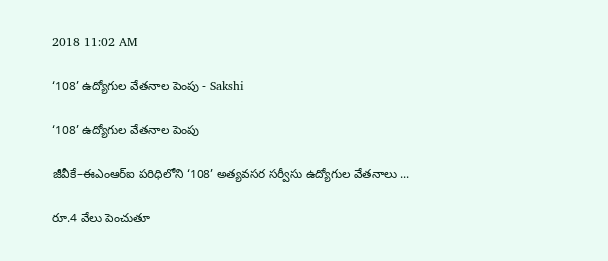2018 11:02 AM

‘108’ ఉద్యోగుల వేతనాల పెంపు - Sakshi

‘108’ ఉద్యోగుల వేతనాల పెంపు

జీవీకే–ఈఎంఆర్‌ఐ పరిధిలోని ‘108’ అత్యవసర సర్వీసు ఉద్యోగుల వేతనాలు ...

రూ.4 వేలు పెంచుతూ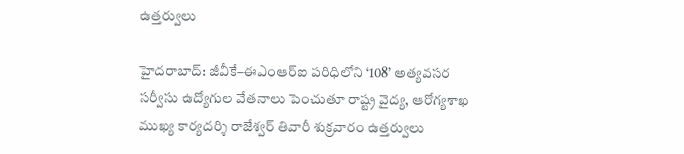ఉత్తర్వులు

హైదరాబాద్‌: జీవీకే–ఈఎంఆర్‌ఐ పరిధిలోని ‘108’ అత్యవసర సర్వీసు ఉద్యోగుల వేతనాలు పెంచుతూ రాష్ట్ర వైద్య, ఆరోగ్యశాఖ ముఖ్య కార్యదర్శి రాజేశ్వర్‌ తివారీ శుక్రవారం ఉత్తర్వులు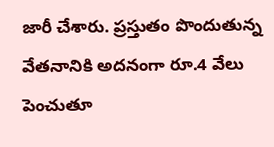జారీ చేశారు. ప్రస్తుతం పొందుతున్న వేతనానికి అదనంగా రూ.4 వేలు పెంచుతూ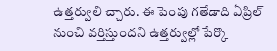ఉత్తర్వులి చ్చారు. ఈ పెంపు గతేడాది ఏప్రిల్‌ నుంచి వర్తిస్తుందని ఉత్తర్వుల్లో పేర్కొ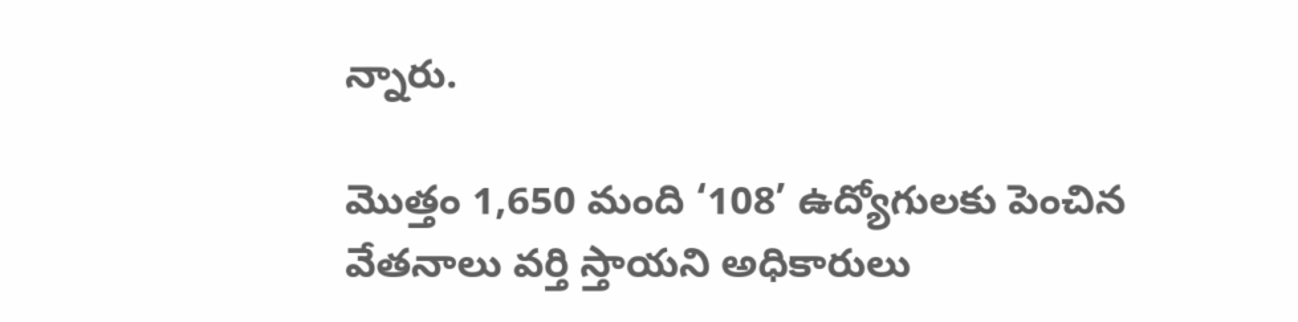న్నారు.

మొత్తం 1,650 మంది ‘108’ ఉద్యోగులకు పెంచిన వేతనాలు వర్తి స్తాయని అధికారులు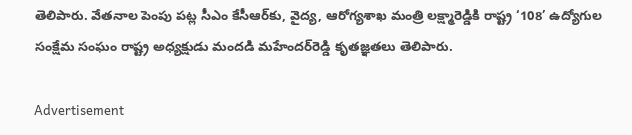తెలిపారు. వేతనాల పెంపు పట్ల సీఎం కేసీఆర్‌కు, వైద్య, ఆరోగ్యశాఖ మంత్రి లక్ష్మారెడ్డికి రాష్ట్ర ‘108’ ఉద్యోగుల సంక్షేమ సంఘం రాష్ట్ర అధ్యక్షుడు మందడి మహేందర్‌రెడ్డి కృతజ్ఞతలు తెలిపారు.

Advertisement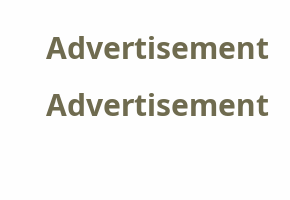Advertisement
Advertisement